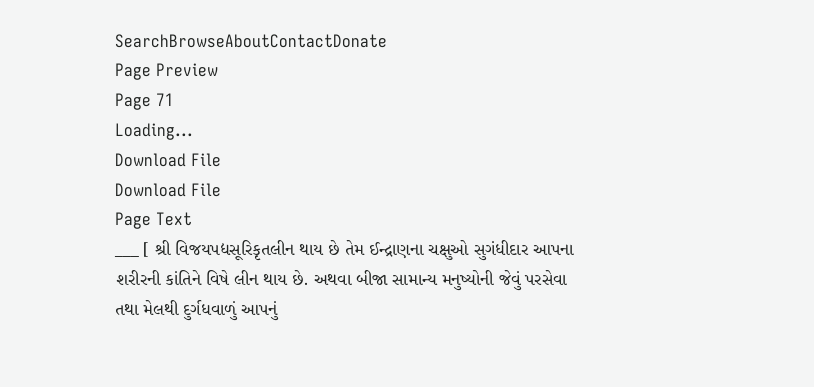SearchBrowseAboutContactDonate
Page Preview
Page 71
Loading...
Download File
Download File
Page Text
___ [ શ્રી વિજયપદ્યસૂરિકૃતલીન થાય છે તેમ ઈન્દ્રાણના ચક્ષુઓ સુગંધીદાર આપના શરીરની કાંતિને વિષે લીન થાય છે. અથવા બીજા સામાન્ય મનુષ્યોની જેવું પરસેવા તથા મેલથી દુર્ગધવાળું આપનું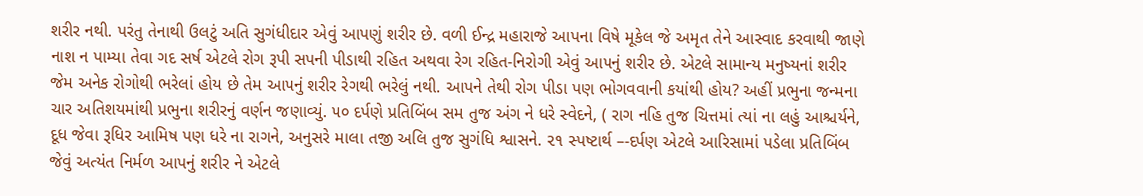શરીર નથી. પરંતુ તેનાથી ઉલટું અતિ સુગંધીદાર એવું આપણું શરીર છે. વળી ઈન્દ્ર મહારાજે આપના વિષે મૂકેલ જે અમૃત તેને આસ્વાદ કરવાથી જાણે નાશ ન પામ્યા તેવા ગદ સર્ષ એટલે રોગ રૂપી સપની પીડાથી રહિત અથવા રેગ રહિત-નિરોગી એવું આ૫નું શરીર છે. એટલે સામાન્ય મનુષ્યનાં શરીર જેમ અનેક રોગોથી ભરેલાં હોય છે તેમ આ૫નું શરીર રેગથી ભરેલું નથી. આપને તેથી રોગ પીડા પણ ભોગવવાની કયાંથી હોય? અહીં પ્રભુના જન્મના ચાર અતિશયમાંથી પ્રભુના શરીરનું વર્ણન જણાવ્યું. ૫૦ દર્પણે પ્રતિબિંબ સમ તુજ અંગ ને ધરે સ્વેદને, ( રાગ નહિ તુજ ચિત્તમાં ત્યાં ના લહું આશ્ચર્યને, દૂધ જેવા રૂધિર આમિષ પણ ધરે ના રાગને, અનુસરે માલા તજી અલિ તુજ સુગંધિ શ્વાસને. ૨૧ સ્પષ્ટાર્થ –-દર્પણ એટલે આરિસામાં પડેલા પ્રતિબિંબ જેવું અત્યંત નિર્મળ આપનું શરીર ને એટલે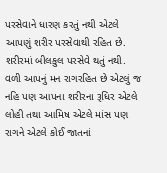પરસેવાને ધારણ કરતું નથી એટલે આપણું શરીર પરસેવાથી રહિત છે. શરીરમાં બીલકુલ પરસેવે થતું નથી. વળી આપનું મન રાગરહિત છે એટલું જ નહિ પણ આપના શરીરના રૂધિર એટલે લોહી તથા આમિષ એટલે માંસ પણ રાગને એટલે કોઈ જાતનાં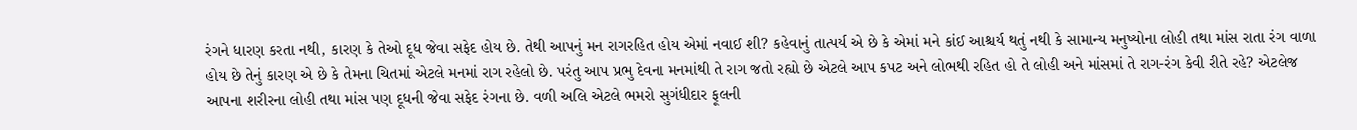રંગને ધારણ કરતા નથી, કારણ કે તેઓ દૂધ જેવા સફેદ હોય છે. તેથી આપનું મન રાગરહિત હોય એમાં નવાઈ શી? કહેવાનું તાત્પર્ય એ છે કે એમાં મને કાંઈ આશ્ચર્ય થતું નથી કે સામાન્ય મનુષ્યોના લોહી તથા માંસ રાતા રંગ વાળા હોય છે તેનું કારણ એ છે કે તેમના ચિતમાં એટલે મનમાં રાગ રહેલો છે. પરંતુ આપ પ્રભુ દેવના મનમાંથી તે રાગ જતો રહ્યો છે એટલે આપ કપટ અને લોભથી રહિત હો તે લોહી અને માંસમાં તે રાગ-રંગ કેવી રીતે રહે? એટલેજ આપના શરીરના લોહી તથા માંસ પણ દૂધની જેવા સફેદ રંગના છે. વળી અલિ એટલે ભમરો સુગંધીદાર ફૂલની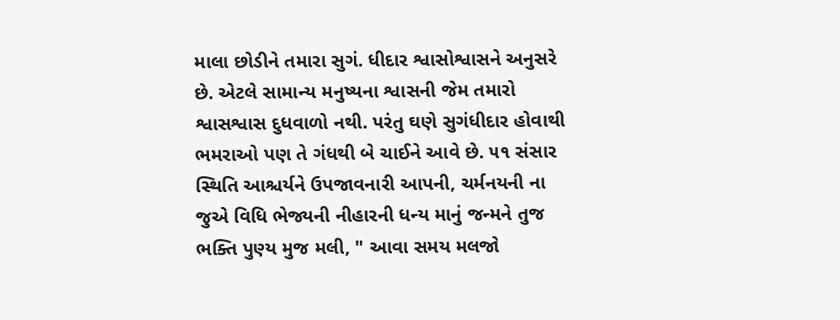માલા છોડીને તમારા સુગં. ધીદાર શ્વાસોશ્વાસને અનુસરે છે. એટલે સામાન્ય મનુષ્યના શ્વાસની જેમ તમારો શ્વાસશ્વાસ દુધવાળો નથી. પરંતુ ઘણે સુગંધીદાર હોવાથી ભમરાઓ પણ તે ગંધથી બે ચાઈને આવે છે. ૫૧ સંસાર સ્થિતિ આશ્ચર્યને ઉપજાવનારી આપની, ચર્મનયની ના જુએ વિધિ ભેજ્યની નીહારની ધન્ય માનું જન્મને તુજ ભક્તિ પુણ્ય મુજ મલી, " આવા સમય મલજો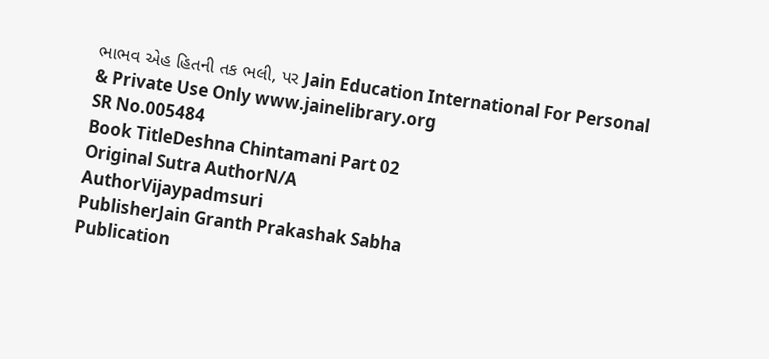ભાભવ એહ હિતની તક ભલી, પર Jain Education International For Personal & Private Use Only www.jainelibrary.org
SR No.005484
Book TitleDeshna Chintamani Part 02
Original Sutra AuthorN/A
AuthorVijaypadmsuri
PublisherJain Granth Prakashak Sabha
Publication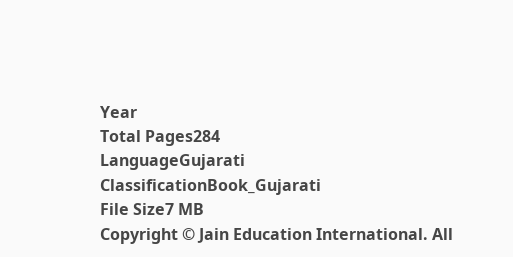Year
Total Pages284
LanguageGujarati
ClassificationBook_Gujarati
File Size7 MB
Copyright © Jain Education International. All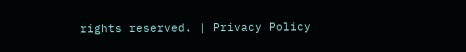rights reserved. | Privacy Policy